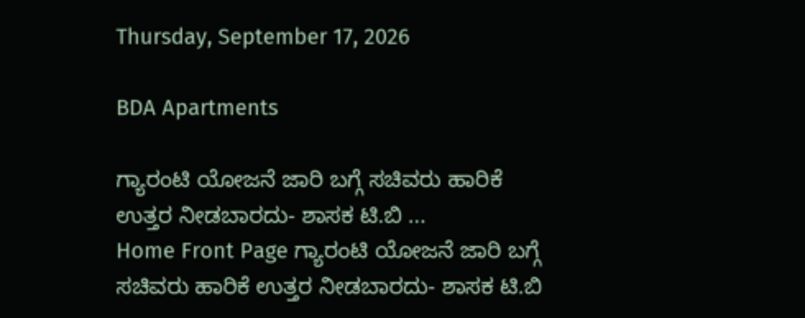Thursday, September 17, 2026

BDA Apartments

ಗ್ಯಾರಂಟಿ ಯೋಜನೆ ಜಾರಿ ಬಗ್ಗೆ ಸಚಿವರು ಹಾರಿಕೆ ಉತ್ತರ ನೀಡಬಾರದು- ಶಾಸಕ ಟಿ.ಬಿ ...
Home Front Page ಗ್ಯಾರಂಟಿ ಯೋಜನೆ ಜಾರಿ ಬಗ್ಗೆ ಸಚಿವರು ಹಾರಿಕೆ ಉತ್ತರ ನೀಡಬಾರದು- ಶಾಸಕ ಟಿ.ಬಿ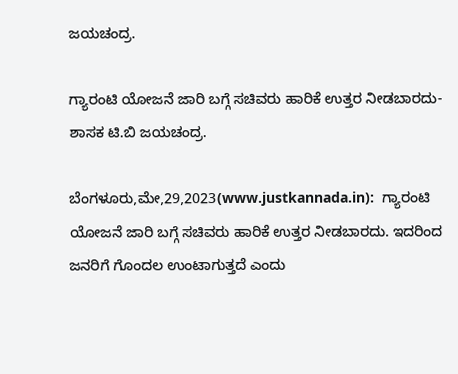ಜಯಚಂದ್ರ.

ಗ್ಯಾರಂಟಿ ಯೋಜನೆ ಜಾರಿ ಬಗ್ಗೆ ಸಚಿವರು ಹಾರಿಕೆ ಉತ್ತರ ನೀಡಬಾರದು- ಶಾಸಕ ಟಿ.ಬಿ ಜಯಚಂದ್ರ.

ಬೆಂಗಳೂರು,ಮೇ,29,2023(www.justkannada.in):  ಗ್ಯಾರಂಟಿ ಯೋಜನೆ ಜಾರಿ ಬಗ್ಗೆ ಸಚಿವರು ಹಾರಿಕೆ ಉತ್ತರ ನೀಡಬಾರದು. ಇದರಿಂದ ಜನರಿಗೆ ಗೊಂದಲ ಉಂಟಾಗುತ್ತದೆ ಎಂದು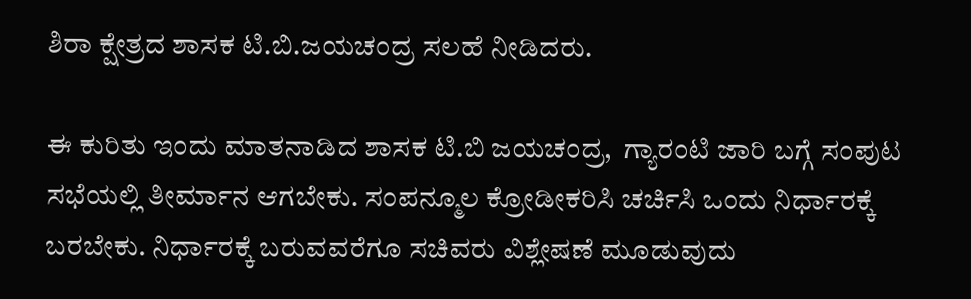ಶಿರಾ ಕ್ಷೇತ್ರದ ಶಾಸಕ ಟಿ.ಬಿ.ಜಯಚಂದ್ರ ಸಲಹೆ ನೀಡಿದರು.

ಈ ಕುರಿತು ಇಂದು ಮಾತನಾಡಿದ ಶಾಸಕ ಟಿ.ಬಿ ಜಯಚಂದ್ರ,  ಗ್ಯಾರಂಟಿ ಜಾರಿ ಬಗ್ಗೆ ಸಂಪುಟ ಸಭೆಯಲ್ಲಿ ತೀರ್ಮಾನ ಆಗಬೇಕು. ಸಂಪನ್ಮೂಲ ಕ್ರೋಡೀಕರಿಸಿ ಚರ್ಚಿಸಿ ಒಂದು ನಿರ್ಧಾರಕ್ಕೆ ಬರಬೇಕು. ನಿರ್ಧಾರಕ್ಕೆ ಬರುವವರೆಗೂ ಸಚಿವರು ವಿಶ್ಲೇಷಣೆ ಮೂಡುವುದು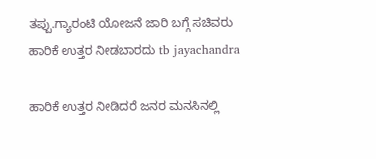ತಪ್ಪು.ಗ್ಯಾರಂಟಿ ಯೋಜನೆ ಜಾರಿ ಬಗ್ಗೆ ಸಚಿವರು ಹಾರಿಕೆ ಉತ್ತರ ನೀಡಬಾರದು tb jayachandra

ಹಾರಿಕೆ ಉತ್ತರ ನೀಡಿದರೆ ಜನರ ಮನಸಿನಲ್ಲಿ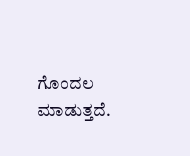ಗೊಂದಲ ಮಾಡುತ್ತದೆ.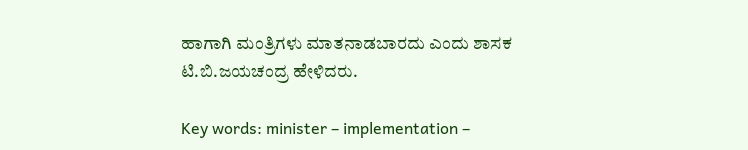ಹಾಗಾಗಿ ಮಂತ್ರಿಗಳು ಮಾತನಾಡಬಾರದು ಎಂದು ಶಾಸಕ ಟಿ.ಬಿ.ಜಯಚಂದ್ರ ಹೇಳಿದರು.

Key words: minister – implementation –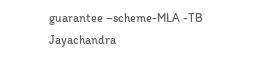guarantee –scheme-MLA -TB Jayachandra